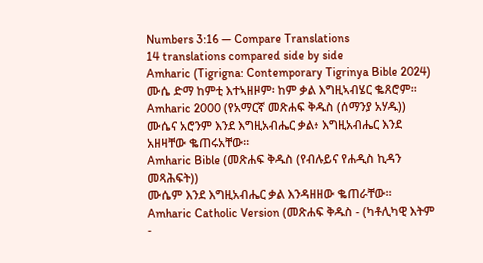Numbers 3:16 — Compare Translations
14 translations compared side by side
Amharic (Tigrigna: Contemporary Tigrinya Bible 2024)
ሙሴ ድማ ከምቲ እተኣዘዞም፡ ከም ቃል እግዚኣብሄር ቈጸሮም።
Amharic 2000 (የአማርኛ መጽሐፍ ቅዱስ (ሰማንያ አሃዱ))
ሙሴና አሮንም እንደ እግዚአብሔር ቃል፥ እግዚአብሔር እንደ አዘዛቸው ቈጠሩአቸው።
Amharic Bible (መጽሐፍ ቅዱስ (የብሉይና የሐዲስ ኪዳን መጻሕፍት))
ሙሴም እንደ እግዚአብሔር ቃል እንዳዘዘው ቈጠራቸው።
Amharic Catholic Version (መጽሐፍ ቅዱስ - (ካቶሊካዊ እትም -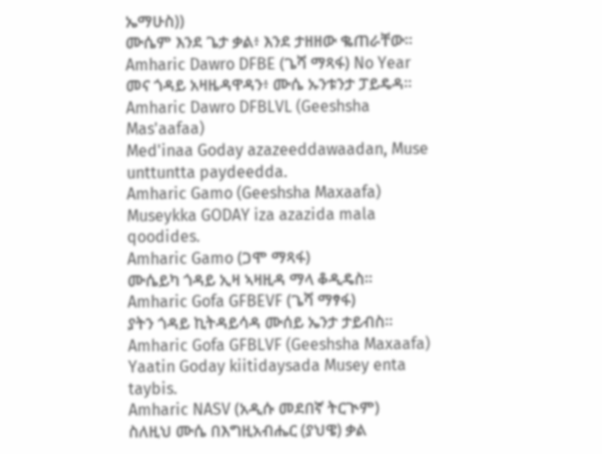ኤማሁስ))
ሙሴም እንደ ጌታ ቃል፥ እንደ ታዘዘው ቈጠራቸው።
Amharic Dawro DFBE (ጌሻ ማጻፋ) No Year
መና ጎዳይ አዛዜዳዋዳን፥ ሙሴ ኡንቱንታ ፓይዴዳ።
Amharic Dawro DFBLVL (Geeshsha Mas'aafaa)
Med'inaa Goday azazeeddawaadan, Muse unttuntta paydeedda.
Amharic Gamo (Geeshsha Maxaafa)
Museykka GODAY iza azazida mala qoodides.
Amharic Gamo (ጋሞ ማጻፋ)
ሙሴይካ ጎዳይ ኢዛ ኣዛዚዳ ማላ ቆዲዴስ።
Amharic Gofa GFBEVF (ጌሻ ማፃፋ)
ያትን ጎዳይ ኪትዳይሳዳ ሙሰይ ኤንታ ታይብስ።
Amharic Gofa GFBLVF (Geeshsha Maxaafa)
Yaatin Goday kiitidaysada Musey enta taybis.
Amharic NASV (አዲሱ መደበኛ ትርጒም)
ስለዚህ ሙሴ በእግዚአብሔር (ያህዌ) ቃል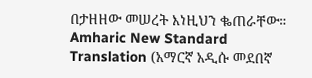በታዘዘው መሠረት እነዚህን ቈጠራቸው።
Amharic New Standard Translation (አማርኛ አዲሱ መደበኛ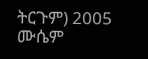ትርጉም) 2005
ሙሴም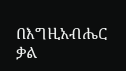በእግዚአብሔር ቃል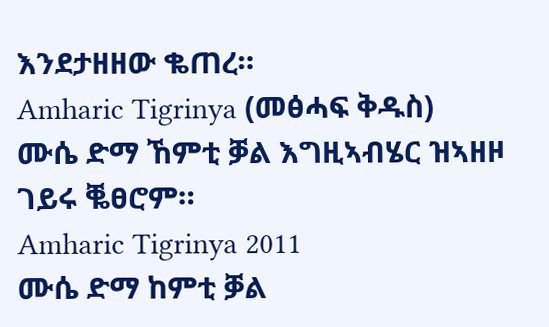እንደታዘዘው ቈጠረ።
Amharic Tigrinya (መፅሓፍ ቅዱስ)
ሙሴ ድማ ኸምቲ ቓል እግዚኣብሄር ዝኣዘዞ ገይሩ ቘፀሮም።
Amharic Tigrinya 2011
ሙሴ ድማ ከምቲ ቓል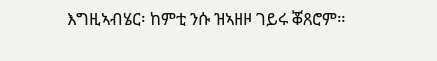እግዚኣብሄር፡ ከምቲ ንሱ ዝኣዘዞ ገይሩ ቖጸሮም።